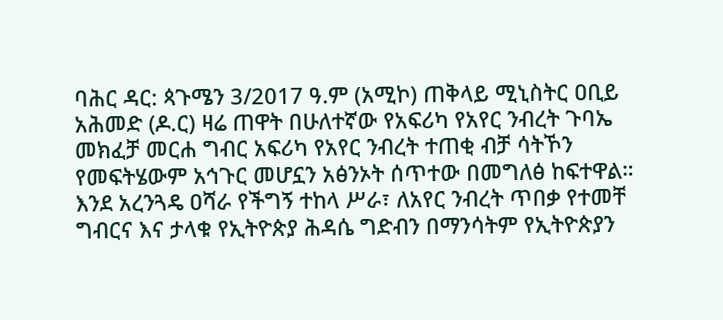ባሕር ዳር: ጳጉሜን 3/2017 ዓ.ም (አሚኮ) ጠቅላይ ሚኒስትር ዐቢይ አሕመድ (ዶ.ር) ዛሬ ጠዋት በሁለተኛው የአፍሪካ የአየር ንብረት ጉባኤ መክፈቻ መርሐ ግብር አፍሪካ የአየር ንብረት ተጠቂ ብቻ ሳትኾን የመፍትሄውም አኅጉር መሆኗን አፅንኦት ሰጥተው በመግለፅ ከፍተዋል።
እንደ አረንጓዴ ዐሻራ የችግኝ ተከላ ሥራ፣ ለአየር ንብረት ጥበቃ የተመቸ ግብርና እና ታላቁ የኢትዮጵያ ሕዳሴ ግድብን በማንሳትም የኢትዮጵያን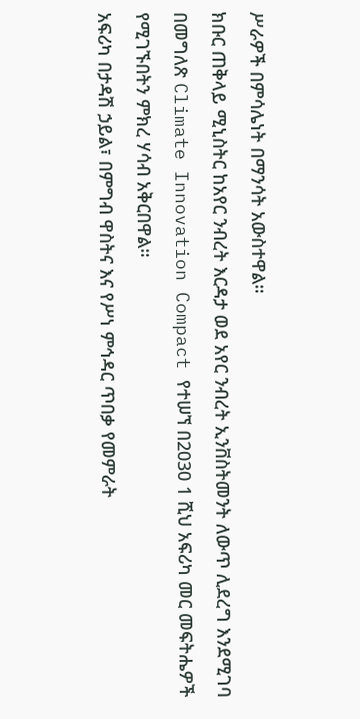ሥራዎች በምሳሌነት በማንሳት አውስተዋል።
ክቡር ጠቅላይ ሚኒስትር ከአየር ንብረት እርዳታ ወደ አየር ንብረት ኢንቨስትመንት ለውጥ ሊደረግ እንደሚገባ በመግለጽ Climate Innovation Compact የተሠኘ በ2030 1 ሺህ አፍሪካ መር መፍትሔዎች የሚገኙበትን ምክረ ሃሳብ አቅርበዋል።
አፍሪካ በታዳሽ ኃይል፣ በምግብ ዋስትና እና የሥነ ምኅዳር ጥበቃ የመምራት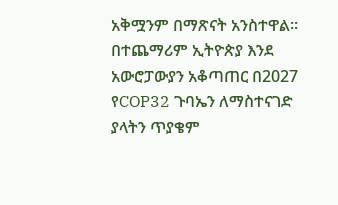አቅሟንም በማጽናት አንስተዋል። በተጨማሪም ኢትዮጵያ እንደ አውሮፓውያን አቆጣጠር በ2027 የCOP32 ጉባኤን ለማስተናገድ ያላትን ጥያቄም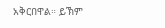አቅርበዋል። ይኽም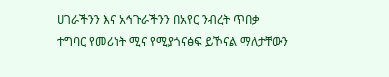ሀገራችንን እና አኅጉራችንን በአየር ንብረት ጥበቃ ተግባር የመሪነት ሚና የሚያጎናፅፍ ይኾናል ማለታቸውን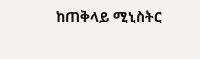ከጠቅላይ ሚኒስትር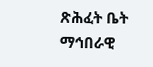ጽሕፈት ቤት ማኅበራዊ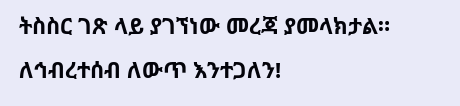ትስስር ገጽ ላይ ያገኘነው መረጃ ያመላክታል።
ለኅብረተሰብ ለውጥ እንተጋለን!